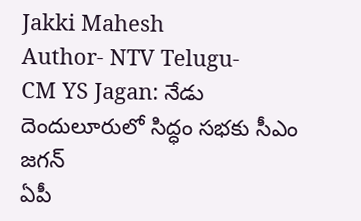Jakki Mahesh
Author- NTV Telugu-
CM YS Jagan: నేడు దెందులూరులో సిద్ధం సభకు సీఎం జగన్
ఏపీ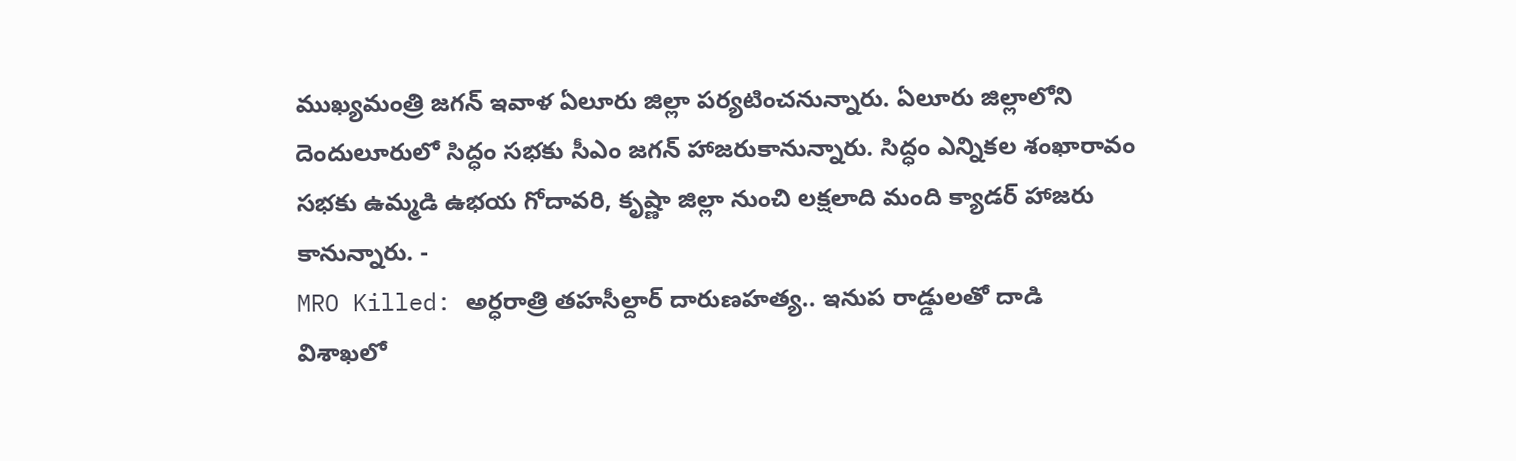ముఖ్యమంత్రి జగన్ ఇవాళ ఏలూరు జిల్లా పర్యటించనున్నారు. ఏలూరు జిల్లాలోని దెందులూరులో సిద్ధం సభకు సీఎం జగన్ హాజరుకానున్నారు. సిద్ధం ఎన్నికల శంఖారావం సభకు ఉమ్మడి ఉభయ గోదావరి, కృష్ణా జిల్లా నుంచి లక్షలాది మంది క్యాడర్ హాజరు కానున్నారు. -
MRO Killed: అర్ధరాత్రి తహసీల్దార్ దారుణహత్య.. ఇనుప రాడ్డులతో దాడి
విశాఖలో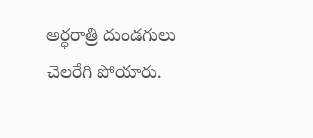అర్ధరాత్రి దుండగులు చెలరేగి పోయారు.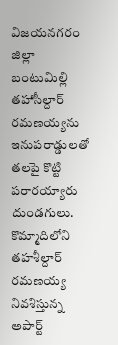విజయనగరం జిల్లా బంటుమిల్లి తహాసీల్దార్ రమణయ్యను ఇనుపరాడ్డులతో తలపై కొట్టి పరారయ్యారు దుండగులు. కొమ్మాదిలోని తహశీల్దార్ రమణయ్య నివశిస్తున్న అపార్ట్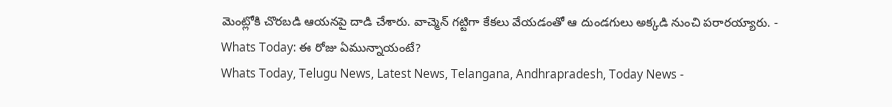మెంట్లోకి చొరబడి ఆయనపై దాడి చేశారు. వాచ్మెన్ గట్టిగా కేకలు వేయడంతో ఆ దుండగులు అక్కడి నుంచి పరారయ్యారు. -
Whats Today: ఈ రోజు ఏమున్నాయంటే?
Whats Today, Telugu News, Latest News, Telangana, Andhrapradesh, Today News -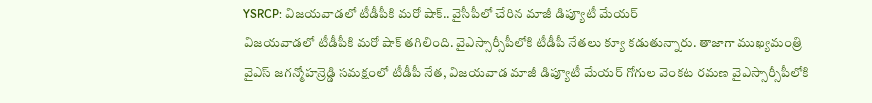YSRCP: విజయవాడలో టీడీపీకి మరో షాక్.. వైసీపీలో చేరిన మాజీ డిప్యూటీ మేయర్
విజయవాడలో టీడీపీకి మరో షాక్ తగిలింది. వైఎస్సార్సీపీలోకి టీడీపీ నేతలు క్యూ కడుతున్నారు. తాజాగా ముఖ్యమంత్రి వైఎస్ జగన్మోహన్రెడ్డి సమక్షంలో టీడీపీ నేత, విజయవాడ మాజీ డిప్యూటీ మేయర్ గోగుల వెంకట రమణ వైఎస్సార్సీపీలోకి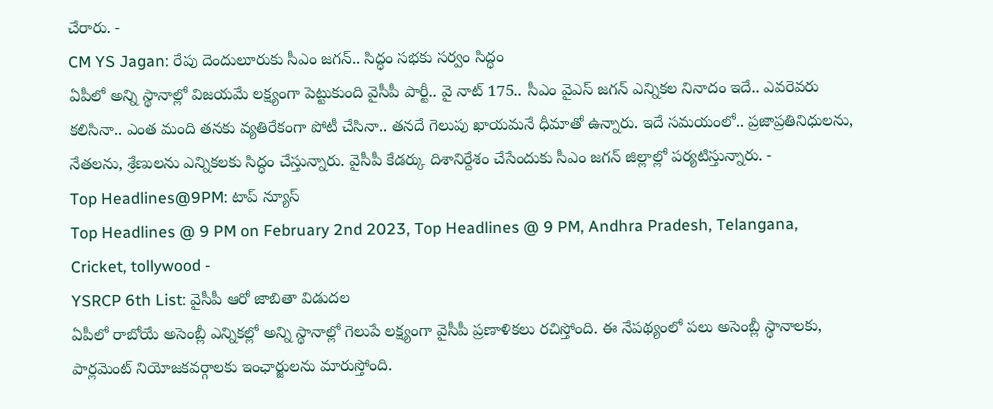చేరారు. -
CM YS Jagan: రేపు దెందులూరుకు సీఎం జగన్.. సిద్ధం సభకు సర్వం సిద్ధం
ఏపీలో అన్ని స్థానాల్లో విజయమే లక్ష్యంగా పెట్టుకుంది వైసీపీ పార్టీ.. వై నాట్ 175.. సీఎం వైఎస్ జగన్ ఎన్నికల నినాదం ఇదే.. ఎవరెవరు కలిసినా.. ఎంత మంది తనకు వ్యతిరేకంగా పోటీ చేసినా.. తనదే గెలుపు ఖాయమనే ధీమాతో ఉన్నారు. ఇదే సమయంలో.. ప్రజాప్రతినిధులను, నేతలను, శ్రేణులను ఎన్నికలకు సిద్ధం చేస్తున్నారు. వైసీపీ కేడర్కు దిశానిర్దేశం చేసేందుకు సీఎం జగన్ జిల్లాల్లో పర్యటిస్తున్నారు. -
Top Headlines@9PM: టాప్ న్యూస్
Top Headlines @ 9 PM on February 2nd 2023, Top Headlines @ 9 PM, Andhra Pradesh, Telangana, Cricket, tollywood -
YSRCP 6th List: వైసీపీ ఆరో జాబితా విడుదల
ఏపీలో రాబోయే అసెంబ్లీ ఎన్నికల్లో అన్ని స్థానాల్లో గెలుపే లక్ష్యంగా వైసీపీ ప్రణాళికలు రచిస్తోంది. ఈ నేపథ్యంలో పలు అసెంబ్లీ స్థానాలకు, పార్లమెంట్ నియోజకవర్గాలకు ఇంఛార్జులను మారుస్తోంది.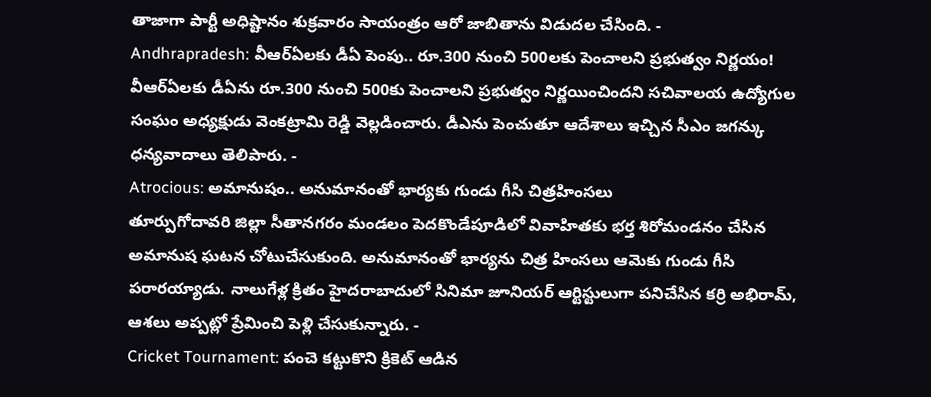తాజాగా పార్టీ అధిష్టానం శుక్రవారం సాయంత్రం ఆరో జాబితాను విడుదల చేసింది. -
Andhrapradesh: వీఆర్ఏలకు డీఏ పెంపు.. రూ.300 నుంచి 500లకు పెంచాలని ప్రభుత్వం నిర్ణయం!
వీఆర్ఏలకు డీఏను రూ.300 నుంచి 500కు పెంచాలని ప్రభుత్వం నిర్ణయించిందని సచివాలయ ఉద్యోగుల సంఘం అధ్యక్షుడు వెంకట్రామి రెడ్డి వెల్లడించారు. డీఎను పెంచుతూ ఆదేశాలు ఇచ్చిన సీఎం జగన్కు ధన్యవాదాలు తెలిపారు. -
Atrocious: అమానుషం.. అనుమానంతో భార్యకు గుండు గీసి చిత్రహింసలు
తూర్పుగోదావరి జిల్లా సీతానగరం మండలం పెదకొండేపూడిలో వివాహితకు భర్త శిరోమండనం చేసిన అమానుష ఘటన చోటుచేసుకుంది. అనుమానంతో భార్యను చిత్ర హింసలు ఆమెకు గుండు గీసి పరారయ్యాడు. నాలుగేళ్ల క్రితం హైదరాబాదులో సినిమా జూనియర్ ఆర్టిస్టులుగా పనిచేసిన కర్రి అభిరామ్, ఆశలు అప్పట్లో ప్రేమించి పెళ్లి చేసుకున్నారు. -
Cricket Tournament: పంచె కట్టుకొని క్రికెట్ ఆడిన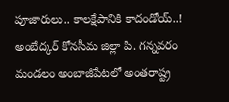పూజారులు.. కాలక్షేపానికి కాదండోయ్..!
అంబేద్కర్ కోనసీమ జిల్లా పి. గన్నవరం మండలం అంబాజీపేటలో అంతరాష్ట్ర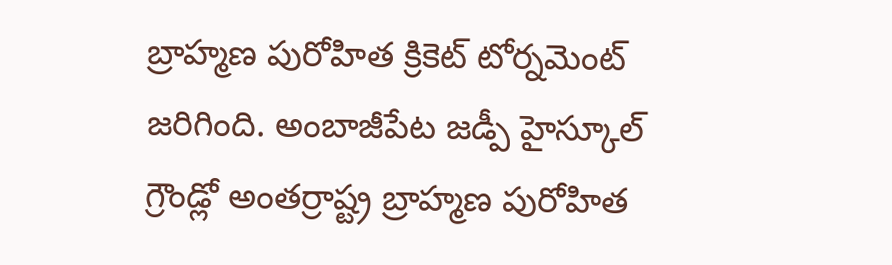బ్రాహ్మణ పురోహిత క్రికెట్ టోర్నమెంట్ జరిగింది. అంబాజీపేట జడ్పీ హైస్కూల్ గ్రౌండ్లో అంతర్రాష్ట్ర బ్రాహ్మణ పురోహిత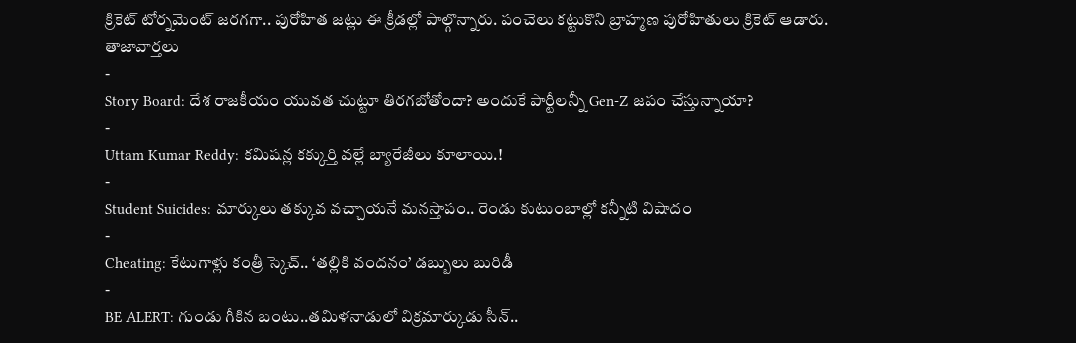క్రికెట్ టోర్నమెంట్ జరగగా.. పురోహిత జట్లు ఈ క్రీడల్లో పాల్గొన్నారు. పంచెలు కట్టుకొని బ్రాహ్మణ పురోహితులు క్రికెట్ ఆడారు.
తాజావార్తలు
-
Story Board: దేశ రాజకీయం యువత చుట్టూ తిరగబోతోందా? అందుకే పార్టీలన్నీ Gen-Z జపం చేస్తున్నాయా?
-
Uttam Kumar Reddy: కమిషన్ల కక్కుర్తి వల్లే బ్యారేజీలు కూలాయి.!
-
Student Suicides: మార్కులు తక్కువ వచ్చాయనే మనస్తాపం.. రెండు కుటుంబాల్లో కన్నీటి విషాదం
-
Cheating: కేటుగాళ్లు కంత్రీ స్కెచ్.. ‘తల్లికి వందనం’ డబ్బులు బురిడీ
-
BE ALERT: గుండు గీకిన బంటు..తమిళనాడులో విక్రమార్కుడు సీన్..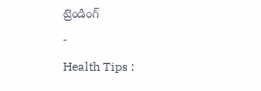ట్రెండింగ్
-
Health Tips :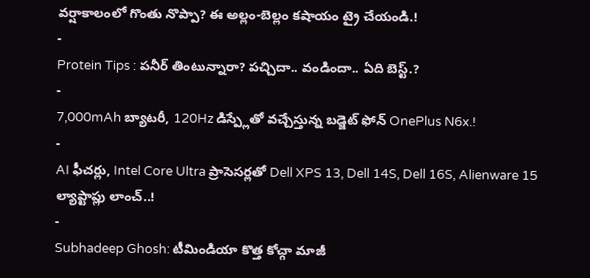వర్షాకాలంలో గొంతు నొప్పా? ఈ అల్లం-బెల్లం కషాయం ట్రై చేయండి.!
-
Protein Tips : పనీర్ తింటున్నారా? పచ్చిదా.. వండిందా.. ఏది బెస్ట్.?
-
7,000mAh బ్యాటరీ, 120Hz డిస్ప్లేతో వచ్చేస్తున్న బడ్జెట్ ఫోన్ OnePlus N6x.!
-
AI ఫీచర్లు, Intel Core Ultra ప్రాసెసర్లతో Dell XPS 13, Dell 14S, Dell 16S, Alienware 15 ల్యాప్టాప్లు లాంచ్..!
-
Subhadeep Ghosh: టీమిండియా కొత్త కోచ్గా మాజీ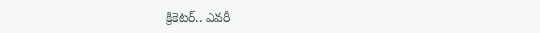క్రికెటర్.. ఎవరీ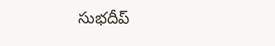సుభదీప్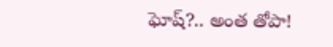ఘోష్?.. అంత తోపా!